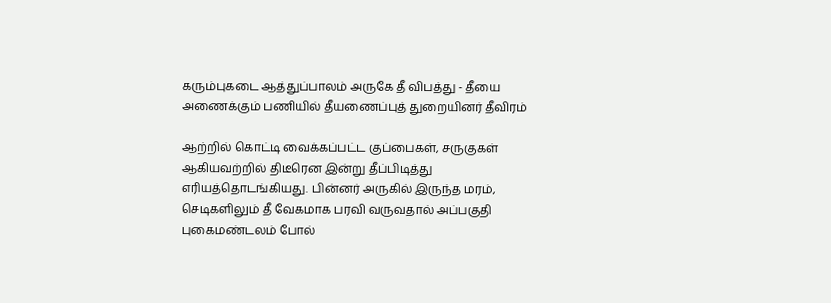கரும்புகடை ஆத்துப்பாலம் அருகே தீ விபத்து - தீயை அணைக்கும் பணியில் தீயணைப்புத் துறையினர் தீவிரம்

ஆற்றில் கொட்டி வைக்கப்பட்ட குப்பைகள், சருகுகள் ஆகியவற்றில் திடீரென இன்று தீப்பிடித்து எரியத்தொடங்கியது. பின்னர் அருகில் இருந்த மரம், செடிகளிலும் தீ வேகமாக பரவி வருவதால் அப்பகுதி புகைமண்டலம் போல்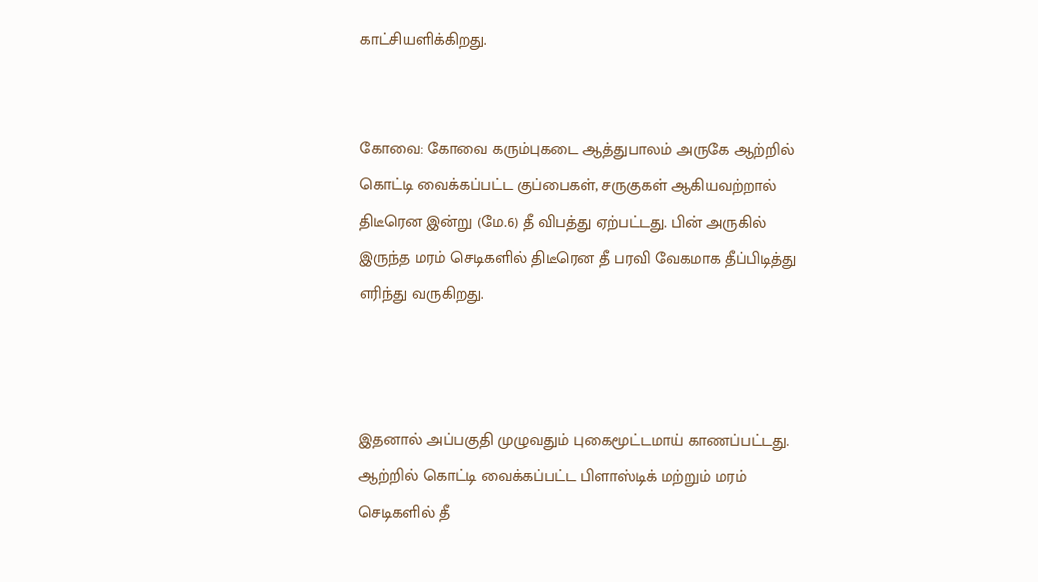காட்சியளிக்கிறது.


கோவை: கோவை கரும்புகடை ஆத்துபாலம் அருகே ஆற்றில் கொட்டி வைக்கப்பட்ட குப்பைகள், சருகுகள் ஆகியவற்றால் திடீரென இன்று (மே.6) தீ விபத்து ஏற்பட்டது. பின் அருகில் இருந்த மரம் செடிகளில் திடீரென தீ பரவி வேகமாக தீப்பிடித்து எரிந்து வருகிறது.



இதனால் அப்பகுதி முழுவதும் புகைமூட்டமாய் காணப்பட்டது. ஆற்றில் கொட்டி வைக்கப்பட்ட பிளாஸ்டிக் மற்றும் மரம் செடிகளில் தீ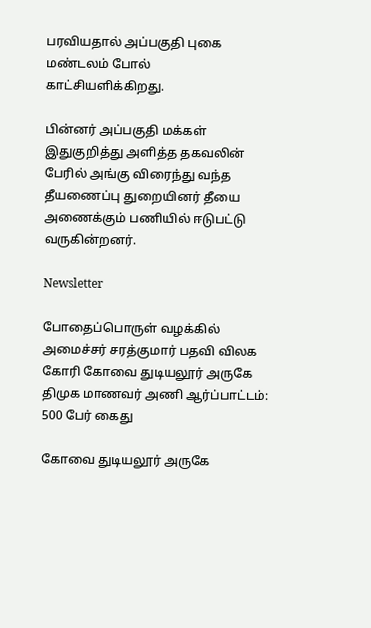பரவியதால் அப்பகுதி புகை மண்டலம் போல் காட்சியளிக்கிறது.

பின்னர் அப்பகுதி மக்கள் இதுகுறித்து அளித்த தகவலின் பேரில் அங்கு விரைந்து வந்த தீயணைப்பு துறையினர் தீயை அணைக்கும் பணியில் ஈடுபட்டு வருகின்றனர்.

Newsletter

போதைப்பொருள் வழக்கில் அமைச்சர் சரத்குமார் பதவி விலக கோரி கோவை துடியலூர் அருகே திமுக மாணவர் அணி ஆர்ப்பாட்டம்: 500 பேர் கைது

கோவை துடியலூர் அருகே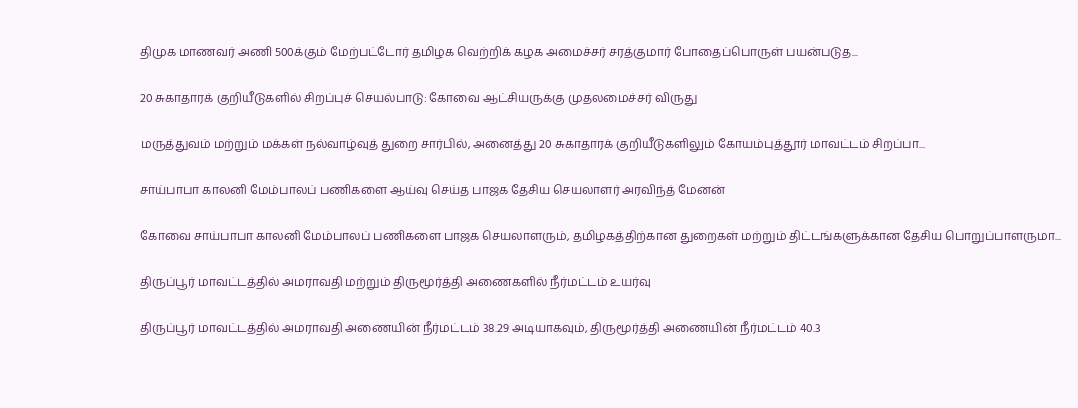திமுக மாணவர் அணி 500க்கும் மேற்பட்டோர் தமிழக வெற்றிக் கழக அமைச்சர் சரத்குமார் போதைப்பொருள் பயன்படுத...

20 சுகாதாரக் குறியீடுகளில் சிறப்புச் செயல்பாடு: கோவை ஆட்சியருக்கு முதலமைச்சர் விருது

மருத்துவம் மற்றும் மக்கள் நல்வாழ்வுத் துறை சார்பில், அனைத்து 20 சுகாதாரக் குறியீடுகளிலும் கோயம்புத்தூர் மாவட்டம் சிறப்பா...

சாய்பாபா காலனி மேம்பாலப் பணிகளை ஆய்வு செய்த பாஜக தேசிய செயலாளர் அரவிந்த் மேனன்

கோவை சாய்பாபா காலனி மேம்பாலப் பணிகளை பாஜக செயலாளரும், தமிழகத்திற்கான துறைகள் மற்றும் திட்டங்களுக்கான தேசிய பொறுப்பாளருமா...

திருப்பூர் மாவட்டத்தில் அமராவதி மற்றும் திருமூர்த்தி அணைகளில் நீர்மட்டம் உயர்வு

திருப்பூர் மாவட்டத்தில் அமராவதி அணையின் நீர்மட்டம் 38.29 அடியாகவும், திருமூர்த்தி அணையின் நீர்மட்டம் 40.3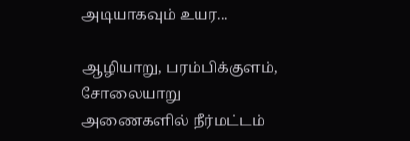அடியாகவும் உயர...

ஆழியாறு, பரம்பிக்குளம், சோலையாறு அணைகளில் நீர்மட்டம்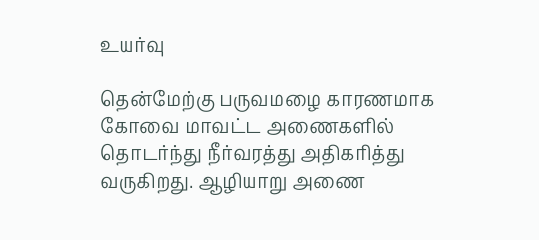உயர்வு

தென்மேற்கு பருவமழை காரணமாக கோவை மாவட்ட அணைகளில் தொடர்ந்து நீர்வரத்து அதிகரித்து வருகிறது. ஆழியாறு அணை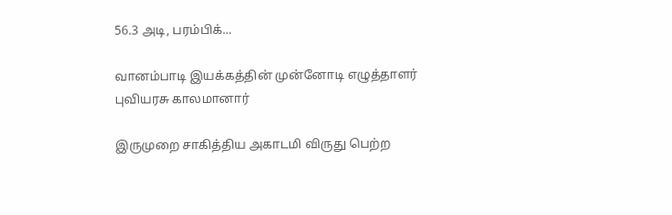56.3 அடி, பரம்பிக்...

வானம்பாடி இயக்கத்தின் முன்னோடி எழுத்தாளர் புவியரசு காலமானார்

இருமுறை சாகித்திய அகாடமி விருது பெற்ற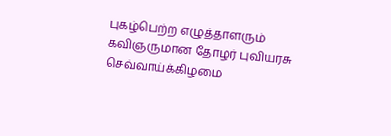புகழ்பெற்ற எழுத்தாளரும் கவிஞருமான தோழர் புவியரசு செவ்வாய்க்கிழமை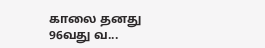காலை தனது 96வது வ...